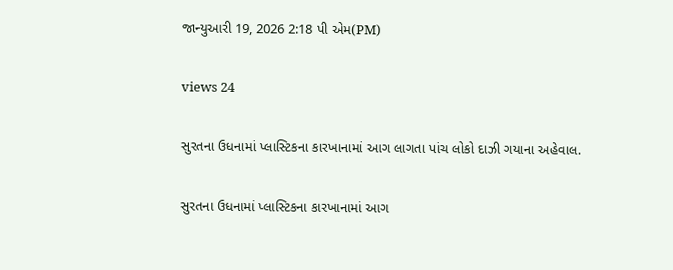જાન્યુઆરી 19, 2026 2:18 પી એમ(PM)

views 24

સુરતના ઉધનામાં પ્લાસ્ટિકના કારખાનામાં આગ લાગતા પાંચ લોકો દાઝી ગયાના અહેવાલ.

સુરતના ઉધનામાં પ્લાસ્ટિકના કારખાનામાં આગ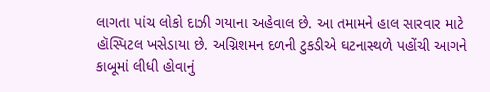લાગતા પાંચ લોકો દાઝી ગયાના અહેવાલ છે. આ તમામને હાલ સારવાર માટે હૉસ્પિટલ ખસેડાયા છે. અગ્નિશમન દળની ટુકડીએ ઘટનાસ્થળે પહોંચી આગને કાબૂમાં લીધી હોવાનું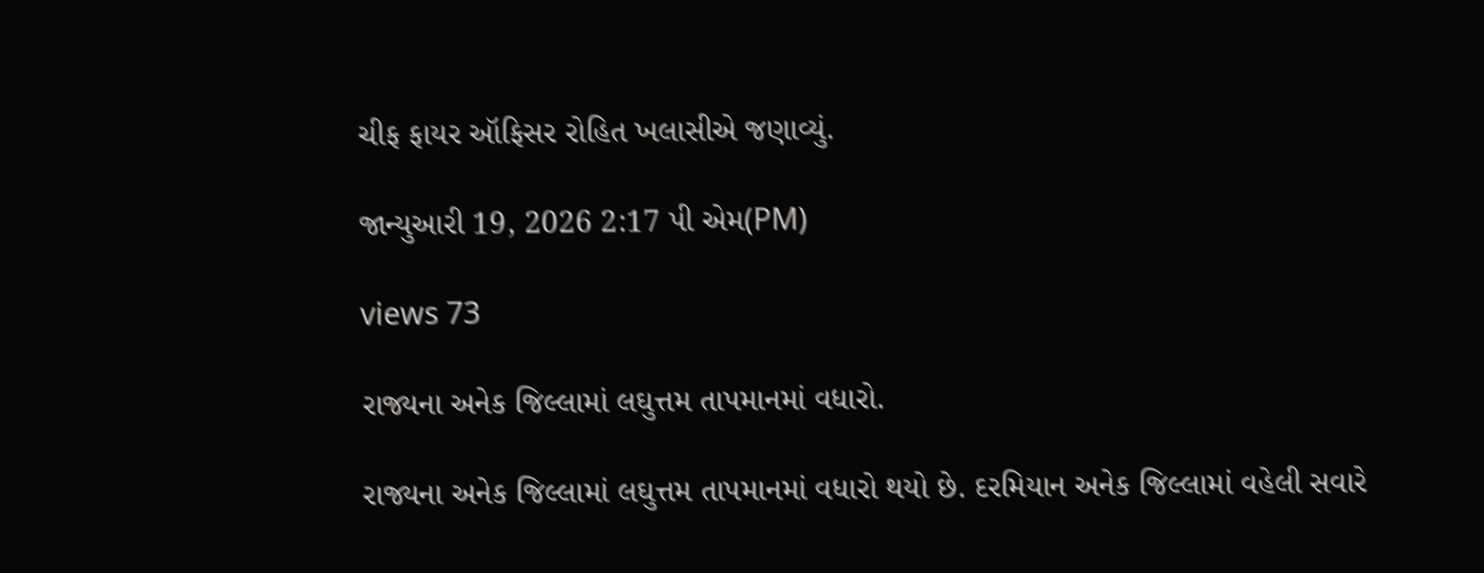ચીફ ફાયર ઑફિસર રોહિત ખલાસીએ જણાવ્યું.

જાન્યુઆરી 19, 2026 2:17 પી એમ(PM)

views 73

રાજ્યના અનેક જિલ્લામાં લઘુત્તમ તાપમાનમાં વધારો.

રાજ્યના અનેક જિલ્લામાં લઘુત્તમ તાપમાનમાં વધારો થયો છે. દરમિયાન અનેક જિલ્લામાં વહેલી સવારે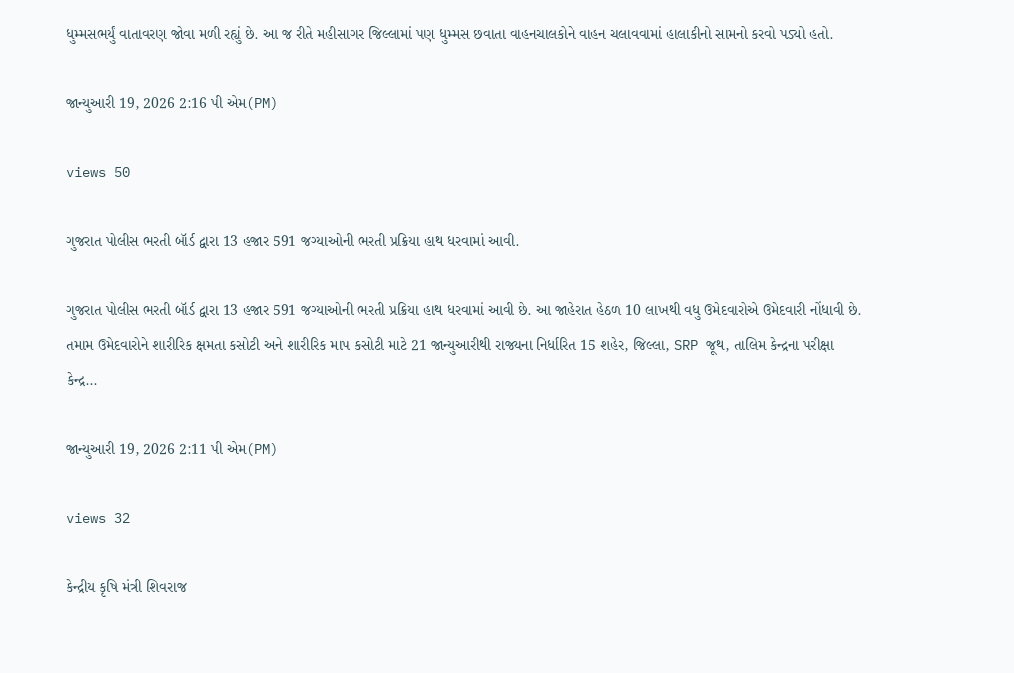ધુમ્મસભર્યું વાતાવરણ જોવા મળી રહ્યું છે. આ જ રીતે મહીસાગર જિલ્લામાં પણ ધુમ્મસ છવાતા વાહનચાલકોને વાહન ચલાવવામાં હાલાકીનો સામનો કરવો પડ્યો હતો.

જાન્યુઆરી 19, 2026 2:16 પી એમ(PM)

views 50

ગુજરાત પોલીસ ભરતી બૉર્ડ દ્વારા 13 હજાર 591 જગ્યાઓની ભરતી પ્રક્રિયા હાથ ધરવામાં આવી.

ગુજરાત પોલીસ ભરતી બૉર્ડ દ્વારા 13 હજાર 591 જગ્યાઓની ભરતી પ્રક્રિયા હાથ ધરવામાં આવી છે. આ જાહેરાત હેઠળ 10 લાખથી વધુ ઉમેદવારોએ ઉમેદવારી નોંધાવી છે. તમામ ઉમેદવારોને શારીરિક ક્ષમતા કસોટી અને શારીરિક માપ કસોટી માટે 21 જાન્યુઆરીથી રાજ્યના નિર્ધારિત 15 શહેર, જિલ્લા, SRP જૂથ, તાલિમ કેન્દ્રના પરીક્ષા કેન્દ્ર...

જાન્યુઆરી 19, 2026 2:11 પી એમ(PM)

views 32

કેન્દ્રીય કૃષિ મંત્રી શિવરાજ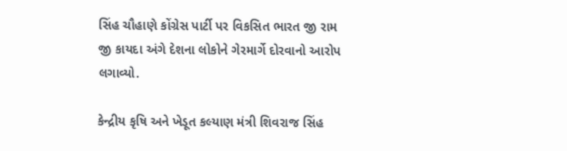સિંહ ચૌહાણે કોંગ્રેસ પાર્ટી પર વિકસિત ભારત જી રામ જી કાયદા અંગે દેશના લોકોને ગેરમાર્ગે દોરવાનો આરોપ લગાવ્યો.

કેન્દ્રીય કૃષિ અને ખેડૂત કલ્યાણ મંત્રી શિવરાજ સિંહ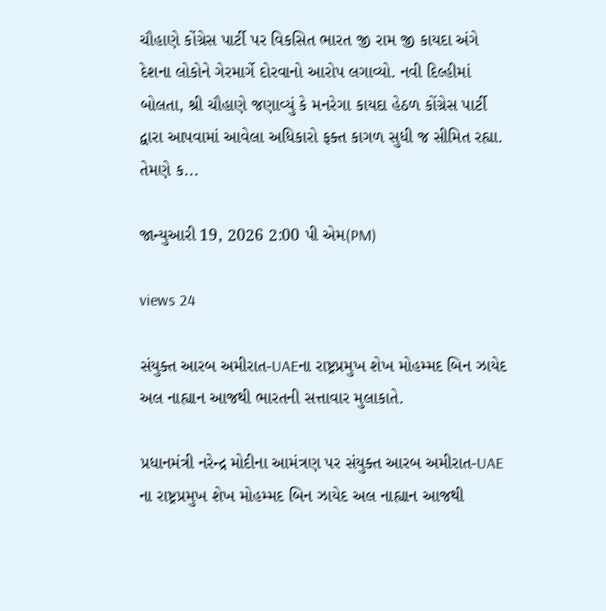ચૌહાણે કોંગ્રેસ પાર્ટી પર વિકસિત ભારત જી રામ જી કાયદા અંગે દેશના લોકોને ગેરમાર્ગે દોરવાનો આરોપ લગાવ્યો. નવી દિલ્હીમાં બોલતા, શ્રી ચૌહાણે જણાવ્યું કે મનરેગા કાયદા હેઠળ કોંગ્રેસ પાર્ટી દ્વારા આપવામાં આવેલા અધિકારો ફક્ત કાગળ સુધી જ સીમિત રહ્યા. તેમણે ક...

જાન્યુઆરી 19, 2026 2:00 પી એમ(PM)

views 24

સંયુક્ત આરબ અમીરાત-UAEના રાષ્ટ્રપ્રમુખ શેખ મોહમ્મદ બિન ઝાયેદ અલ નાહ્યાન આજથી ભારતની સત્તાવાર મુલાકાતે.

પ્રધાનમંત્રી નરેન્દ્ર મોદીના આમંત્રણ પર સંયુક્ત આરબ અમીરાત-UAE ના રાષ્ટ્રપ્રમુખ શેખ મોહમ્મદ બિન ઝાયેદ અલ નાહ્યાન આજથી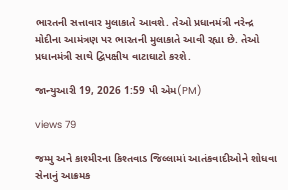ભારતની સત્તાવાર મુલાકાતે આવશે. તેઓ પ્રધાનમંત્રી નરેન્દ્ર મોદીના આમંત્રણ પર ભારતની મુલાકાતે આવી રહ્યા છે. તેઓ પ્રધાનમંત્રી સાથે દ્વિપક્ષીય વાટાઘાટો કરશે.

જાન્યુઆરી 19, 2026 1:59 પી એમ(PM)

views 79

જમ્મુ અને કાશ્મીરના કિશ્તવાડ જિલ્લામાં આતંકવાદીઓને શોધવા સેનાનું આક્રમક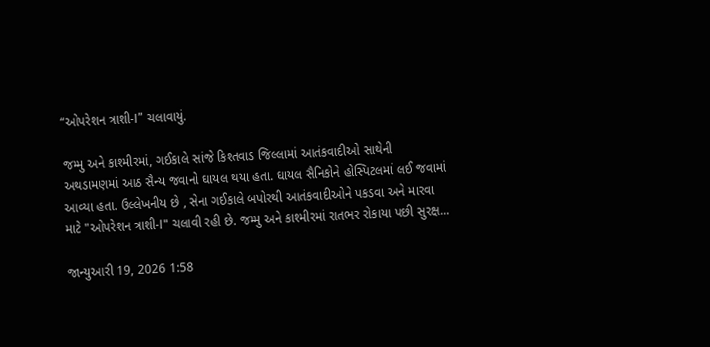“ઓપરેશન ત્રાશી-I” ચલાવાયું.

જમ્મુ અને કાશ્મીરમાં, ગઈકાલે સાંજે કિશ્તવાડ જિલ્લામાં આતંકવાદીઓ સાથેની અથડામણમાં આઠ સૈન્ય જવાનો ઘાયલ થયા હતા. ઘાયલ સૈનિકોને હોસ્પિટલમાં લઈ જવામાં આવ્યા હતા. ઉલ્લેખનીય છે , સેના ગઈકાલે બપોરથી આતંકવાદીઓને પકડવા અને મારવા માટે "ઓપરેશન ત્રાશી-I" ચલાવી રહી છે. જમ્મુ અને કાશ્મીરમાં રાતભર રોકાયા પછી સુરક્ષ...

જાન્યુઆરી 19, 2026 1:58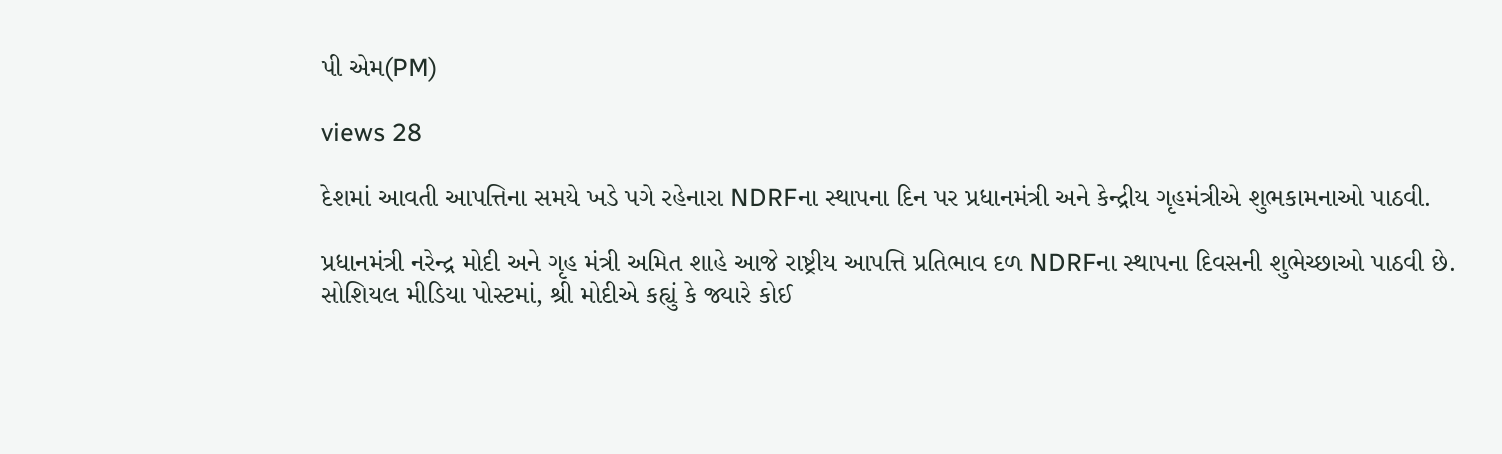પી એમ(PM)

views 28

દેશમાં આવતી આપત્તિના સમયે ખડે પગે રહેનારા NDRFના સ્થાપના દિન પર પ્રધાનમંત્રી અને કેન્દ્રીય ગૃહમંત્રીએ શુભકામનાઓ પાઠવી.

પ્રધાનમંત્રી નરેન્દ્ર મોદી અને ગૃહ મંત્રી અમિત શાહે આજે રાષ્ટ્રીય આપત્તિ પ્રતિભાવ દળ NDRFના સ્થાપના દિવસની શુભેચ્છાઓ પાઠવી છે. સોશિયલ મીડિયા પોસ્ટમાં, શ્રી મોદીએ કહ્યું કે જ્યારે કોઈ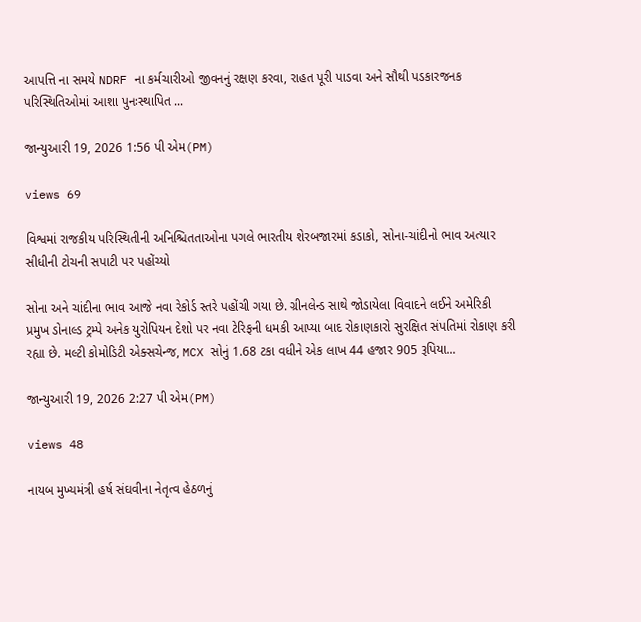આપત્તિ ના સમયે NDRF ના કર્મચારીઓ જીવનનું રક્ષણ કરવા, રાહત પૂરી પાડવા અને સૌથી પડકારજનક પરિસ્થિતિઓમાં આશા પુનઃસ્થાપિત ...

જાન્યુઆરી 19, 2026 1:56 પી એમ(PM)

views 69

વિશ્વમાં રાજકીય પરિસ્થિતીની અનિશ્ચિતતાઓના પગલે ભારતીય શેરબજારમાં કડાકો, સોના-ચાંદીનો ભાવ અત્યાર સીધીની ટોચની સપાટી પર પહોંચ્યો

સોના અને ચાંદીના ભાવ આજે નવા રેકોર્ડ સ્તરે પહોંચી ગયા છે. ગ્રીનલેન્ડ સાથે જોડાયેલા વિવાદને લઈને અમેરિકી પ્રમુખ ડોનાલ્ડ ટ્રમ્પે અનેક યુરોપિયન દેશો પર નવા ટેરિફની ધમકી આપ્યા બાદ રોકાણકારો સુરક્ષિત સંપતિમાં રોકાણ કરી રહ્યા છે. મલ્ટી કોમોડિટી એક્સચેન્જ, MCX સોનું 1.68 ટકા વધીને એક લાખ 44 હજાર 905 રૂપિયા...

જાન્યુઆરી 19, 2026 2:27 પી એમ(PM)

views 48

નાયબ મુખ્યમંત્રી હર્ષ સંઘવીના નેતૃત્વ હેઠળનું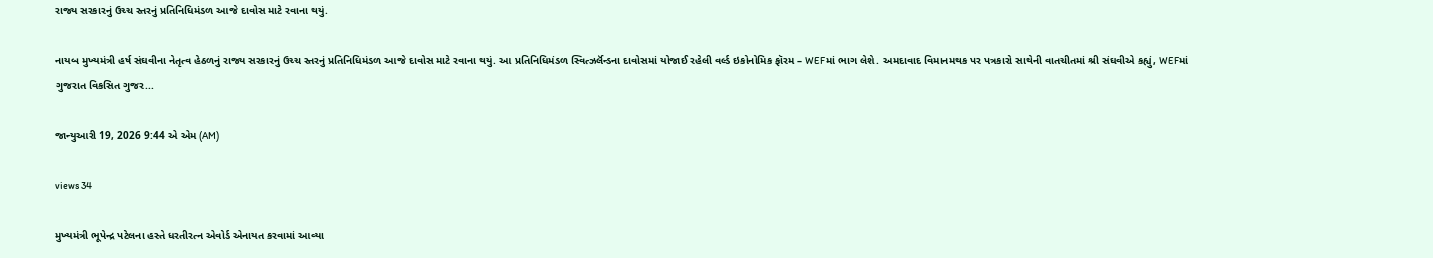રાજ્ય સરકારનું ઉચ્ચ સ્તરનું પ્રતિનિધિમંડળ આજે દાવોસ માટે રવાના થયું.

નાયબ મુખ્યમંત્રી હર્ષ સંઘવીના નેતૃત્વ હેઠળનું રાજ્ય સરકારનું ઉચ્ચ સ્તરનું પ્રતિનિધિમંડળ આજે દાવોસ માટે રવાના થયું. આ પ્રતિનિધિમંડળ સ્વિત્ઝર્લૅન્ડના દાવોસમાં યોજાઈ રહેલી વર્લ્ડ ઇકોનોમિક ફૉરમ – WEFમાં ભાગ લેશે. અમદાવાદ વિમાનમથક પર પત્રકારો સાથેની વાતચીતમાં શ્રી સંઘવીએ કહ્યું, WEFમાં ગુજરાત વિકસિત ગુજર...

જાન્યુઆરી 19, 2026 9:44 એ એમ (AM)

views 34

મુખ્યમંત્રી ભૂપેન્દ્ર પટેલના હસ્તે ધરતીરત્ન એવોર્ડ એનાયત કરવામાં આવ્યા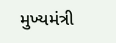મુખ્યમંત્રી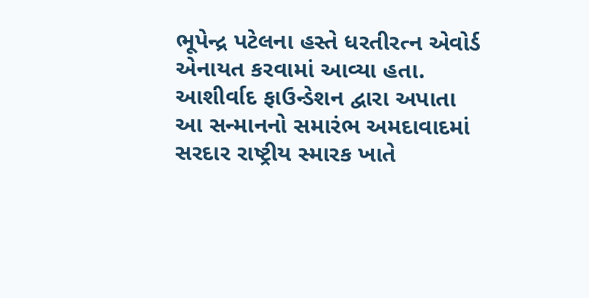ભૂપેન્દ્ર પટેલના હસ્તે ધરતીરત્ન એવોર્ડ એનાયત કરવામાં આવ્યા હતા. આશીર્વાદ ફાઉન્ડેશન દ્વારા અપાતા આ સન્માનનો સમારંભ અમદાવાદમાં સરદાર રાષ્ટ્રીય સ્મારક ખાતે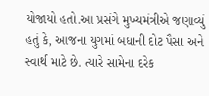યોજાયો હતો.આ પ્રસંગે મુખ્યમંત્રીએ જણાવ્યું હતું કે, આજના યુગમાં બધાની દોટ પૈસા અને સ્વાર્થ માટે છે. ત્યારે સામેના દરેક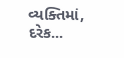વ્યક્તિમાં, દરેક...